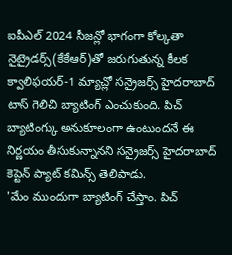ఐపీఎల్ 2024 సీజన్లో భాగంగా కోల్కతా నైట్రైడర్స్(కేకేఆర్)తో జరుగుతున్న కీలక క్వాలిఫయర్-1 మ్యాచ్లో సన్రైజర్స్ హైదరాబాద్ టాస్ గెలిచి బ్యాటింగ్ ఎంచుకుంది. పిచ్ బ్యాటింగ్కు అనుకూలంగా ఉంటుందనే ఈ నిర్ణయం తీసుకున్నానని సన్రైజర్స్ హైదరాబాద్ కెప్టెన్ ప్యాట్ కమిన్స్ తెలిపాడు.
'మేం ముందుగా బ్యాటింగ్ చేస్తాం. పిచ్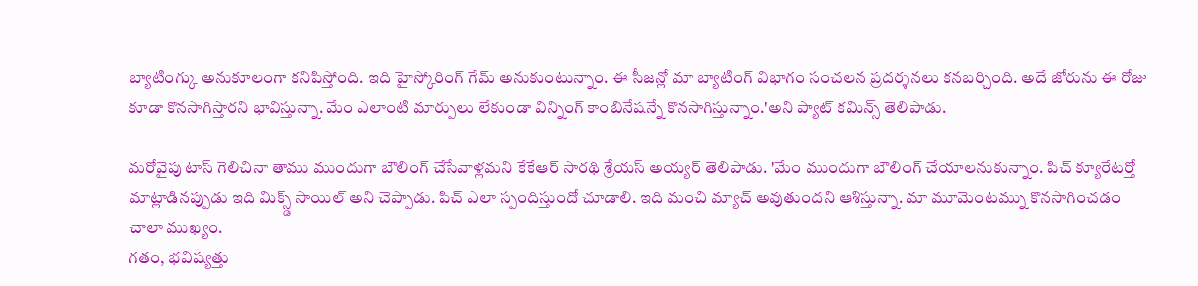బ్యాటింగ్కు అనుకూలంగా కనిపిస్తోంది. ఇది హైస్కోరింగ్ గేమ్ అనుకుంటున్నాం. ఈ సీజన్లో మా బ్యాటింగ్ విభాగం సంచలన ప్రదర్శనలు కనబర్చింది. అదే జోరును ఈ రోజు కూడా కొనసాగిస్తారని భావిస్తున్నా. మేం ఎలాంటి మార్పులు లేకుండా విన్నింగ్ కాంబినేషన్నే కొనసాగిస్తున్నాం.'అని ప్యాట్ కమిన్స్ తెలిపాడు.

మరోవైపు టాస్ గెలిచినా తాము ముందుగా బౌలింగ్ చేసేవాళ్లమని కేకేఆర్ సారథి శ్రేయస్ అయ్యర్ తెలిపాడు. 'మేం ముందుగా బౌలింగ్ చేయాలనుకున్నాం. పిచ్ క్యూరేటర్తో మాట్లాడినప్పుడు ఇది మిక్స్డ్ సాయిల్ అని చెప్పాడు. పిచ్ ఎలా స్పందిస్తుందో చూడాలి. ఇది మంచి మ్యాచ్ అవుతుందని ఆశిస్తున్నా. మా మూమెంటమ్ను కొనసాగించడం చాలా ముఖ్యం.
గతం, భవిష్యత్తు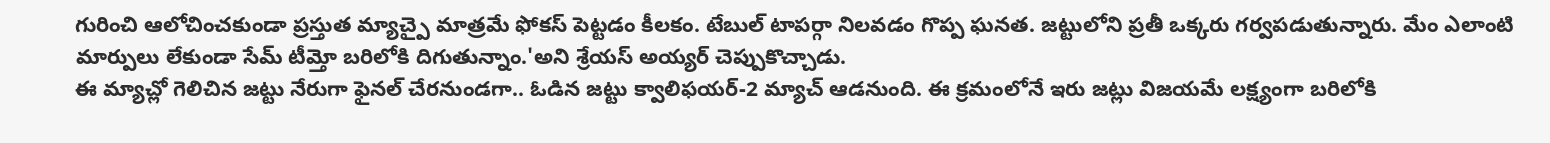గురించి ఆలోచించకుండా ప్రస్తుత మ్యాచ్పై మాత్రమే ఫోకస్ పెట్టడం కీలకం. టేబుల్ టాపర్గా నిలవడం గొప్ప ఘనత. జట్టులోని ప్రతీ ఒక్కరు గర్వపడుతున్నారు. మేం ఎలాంటి మార్పులు లేకుండా సేమ్ టీమ్తో బరిలోకి దిగుతున్నాం.'అని శ్రేయస్ అయ్యర్ చెప్పుకొచ్చాడు.
ఈ మ్యాచ్లో గెలిచిన జట్టు నేరుగా ఫైనల్ చేరనుండగా.. ఓడిన జట్టు క్వాలిఫయర్-2 మ్యాచ్ ఆడనుంది. ఈ క్రమంలోనే ఇరు జట్లు విజయమే లక్ష్యంగా బరిలోకి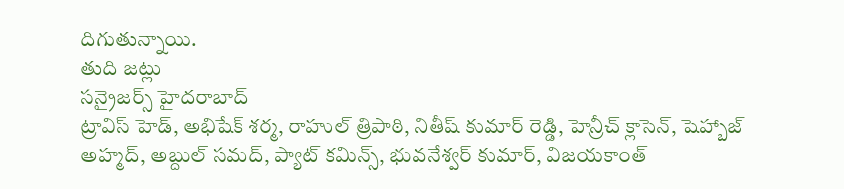దిగుతున్నాయి.
తుది జట్లు
సన్రైజర్స్ హైదరాబాద్
ట్రావిస్ హెడ్, అభిషేక్ శర్మ, రాహుల్ త్రిపాఠి, నితీష్ కుమార్ రెడ్డి, హెన్రీచ్ క్లాసెన్, షెహ్బాజ్ అహ్మద్, అబ్దుల్ సమద్, ప్యాట్ కమిన్స్, భువనేశ్వర్ కుమార్, విజయకాంత్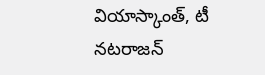వియాస్కాంత్, టీ నటరాజన్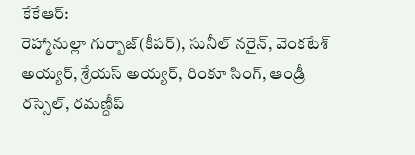కేకేఆర్:
రెహ్మానుల్లా గుర్బాజ్(కీపర్), సునీల్ నరైన్, వెంకటేశ్ అయ్యర్, శ్రేయస్ అయ్యర్, రింకూ సింగ్, ఆండ్రీ రస్సెల్, రమణ్దీప్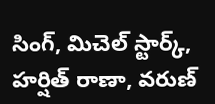సింగ్, మిచెల్ స్టార్క్, హర్షిత్ రాణా, వరుణ్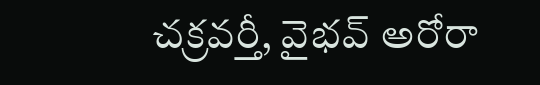చక్రవర్తీ, వైభవ్ అరోరా